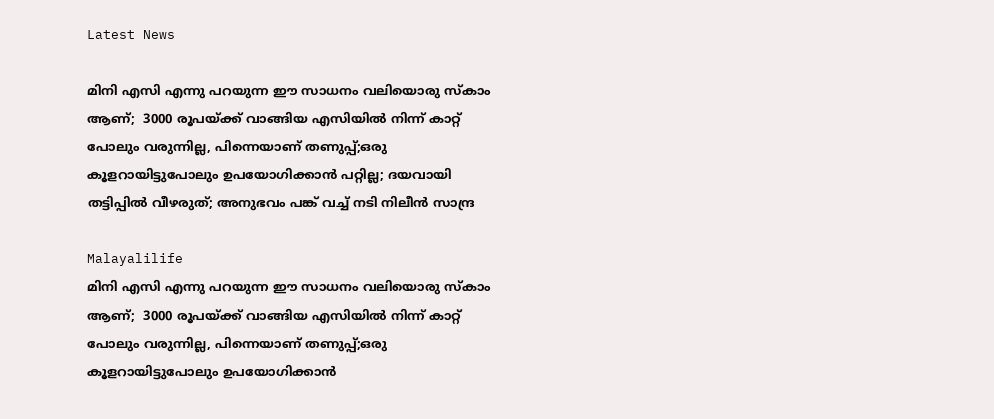Latest News

മിനി എസി എന്നു പറയുന്ന ഈ സാധനം വലിയൊരു സ്‌കാം ആണ്;  3000 രൂപയ്ക്ക് വാങ്ങിയ എസിയില്‍ നിന്ന് കാറ്റ് പോലും വരുന്നില്ല, പിന്നെയാണ് തണുപ്പ്;ഒരു കൂളറായിട്ടുപോലും ഉപയോഗിക്കാന്‍ പറ്റില്ല; ദയവായി തട്ടിപ്പില്‍ വീഴരുത്; അനുഭവം പങ്ക് വച്ച് നടി നിലീന്‍ സാന്ദ്ര

Malayalilife
മിനി എസി എന്നു പറയുന്ന ഈ സാധനം വലിയൊരു സ്‌കാം ആണ്;  3000 രൂപയ്ക്ക് വാങ്ങിയ എസിയില്‍ നിന്ന് കാറ്റ് പോലും വരുന്നില്ല, പിന്നെയാണ് തണുപ്പ്;ഒരു കൂളറായിട്ടുപോലും ഉപയോഗിക്കാന്‍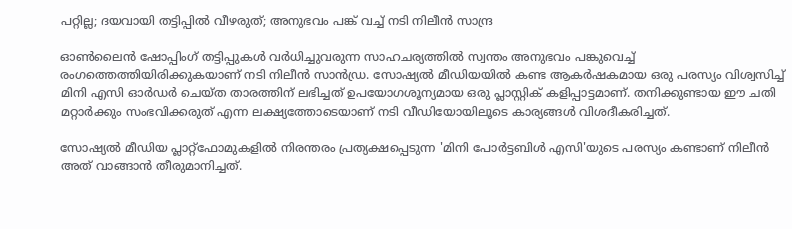പറ്റില്ല; ദയവായി തട്ടിപ്പില്‍ വീഴരുത്; അനുഭവം പങ്ക് വച്ച് നടി നിലീന്‍ സാന്ദ്ര

ഓണ്‍ലൈന്‍ ഷോപ്പിംഗ് തട്ടിപ്പുകള്‍ വര്‍ധിച്ചുവരുന്ന സാഹചര്യത്തില്‍ സ്വന്തം അനുഭവം പങ്കുവെച്ച് രംഗത്തെത്തിയിരിക്കുകയാണ് നടി നിലീന്‍ സാന്‍ഡ്ര. സോഷ്യല്‍ മീഡിയയില്‍ കണ്ട ആകര്‍ഷകമായ ഒരു പരസ്യം വിശ്വസിച്ച് മിനി എസി ഓര്‍ഡര്‍ ചെയ്ത താരത്തിന് ലഭിച്ചത് ഉപയോഗശൂന്യമായ ഒരു പ്ലാസ്റ്റിക് കളിപ്പാട്ടമാണ്. തനിക്കുണ്ടായ ഈ ചതി മറ്റാര്‍ക്കും സംഭവിക്കരുത് എന്ന ലക്ഷ്യത്തോടെയാണ് നടി വീഡിയോയിലൂടെ കാര്യങ്ങള്‍ വിശദീകരിച്ചത്.

സോഷ്യല്‍ മീഡിയ പ്ലാറ്റ്ഫോമുകളില്‍ നിരന്തരം പ്രത്യക്ഷപ്പെടുന്ന 'മിനി പോര്‍ട്ടബിള്‍ എസി'യുടെ പരസ്യം കണ്ടാണ് നിലീന്‍ അത് വാങ്ങാന്‍ തീരുമാനിച്ചത്.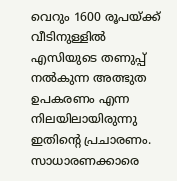വെറും 1600 രൂപയ്ക്ക് വീടിനുള്ളില്‍ എസിയുടെ തണുപ്പ് നല്‍കുന്ന അത്ഭുത ഉപകരണം എന്ന നിലയിലായിരുന്നു ഇതിന്റെ പ്രചാരണം. സാധാരണക്കാരെ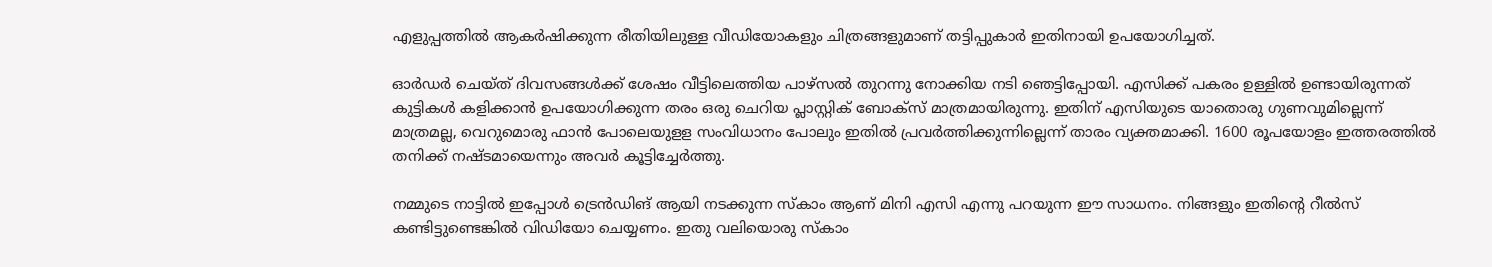എളുപ്പത്തില്‍ ആകര്‍ഷിക്കുന്ന രീതിയിലുള്ള വീഡിയോകളും ചിത്രങ്ങളുമാണ് തട്ടിപ്പുകാര്‍ ഇതിനായി ഉപയോഗിച്ചത്.

ഓര്‍ഡര്‍ ചെയ്ത് ദിവസങ്ങള്‍ക്ക് ശേഷം വീട്ടിലെത്തിയ പാഴ്‌സല്‍ തുറന്നു നോക്കിയ നടി ഞെട്ടിപ്പോയി. എസിക്ക് പകരം ഉള്ളില്‍ ഉണ്ടായിരുന്നത് കുട്ടികള്‍ കളിക്കാന്‍ ഉപയോഗിക്കുന്ന തരം ഒരു ചെറിയ പ്ലാസ്റ്റിക് ബോക്‌സ് മാത്രമായിരുന്നു. ഇതിന് എസിയുടെ യാതൊരു ഗുണവുമില്ലെന്ന് മാത്രമല്ല, വെറുമൊരു ഫാന്‍ പോലെയുളള സംവിധാനം പോലും ഇതില്‍ പ്രവര്‍ത്തിക്കുന്നില്ലെന്ന് താരം വ്യക്തമാക്കി. 1600 രൂപയോളം ഇത്തരത്തില്‍ തനിക്ക് നഷ്ടമായെന്നും അവര്‍ കൂട്ടിച്ചേര്‍ത്തു.

നമ്മുടെ നാട്ടില്‍ ഇപ്പോള്‍ ട്രെന്‍ഡിങ് ആയി നടക്കുന്ന സ്‌കാം ആണ് മിനി എസി എന്നു പറയുന്ന ഈ സാധനം. നിങ്ങളും ഇതിന്റെ റീല്‍സ് കണ്ടിട്ടുണ്ടെങ്കില്‍ വിഡിയോ ചെയ്യണം. ഇതു വലിയൊരു സ്‌കാം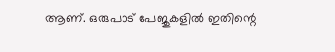ആണ്. ഒരുപാട് പേജുകളില്‍ ഇതിന്റെ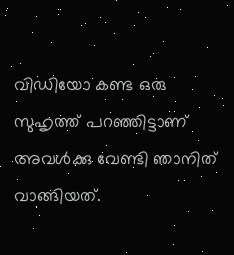വിഡിയോ കണ്ട ഒരു സുഹൃത്ത് പറഞ്ഞിട്ടാണ് അവള്‍ക്കു വേണ്ടി ഞാനിത് വാങ്ങിയത്.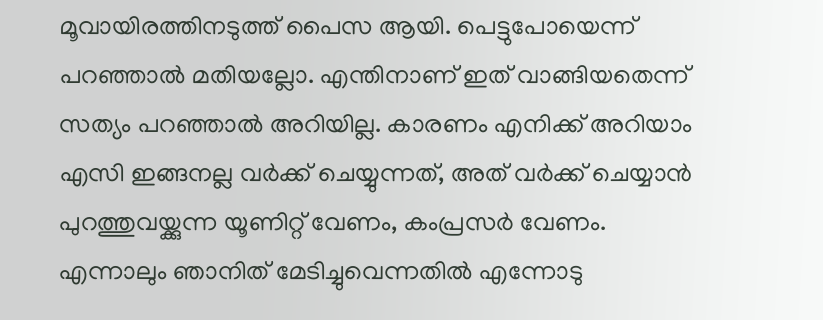മൂവായിരത്തിനടുത്ത് പൈസ ആയി. പെട്ടുപോയെന്ന് പറഞ്ഞാല്‍ മതിയല്ലോ. എന്തിനാണ് ഇത് വാങ്ങിയതെന്ന് സത്യം പറഞ്ഞാല്‍ അറിയില്ല. കാരണം എനിക്ക് അറിയാം എസി ഇങ്ങനല്ല വര്‍ക്ക് ചെയ്യുന്നത്, അത് വര്‍ക്ക് ചെയ്യാന്‍ പുറത്തുവയ്ക്കുന്ന യൂണിറ്റ് വേണം, കംപ്രസര്‍ വേണം. എന്നാലും ഞാനിത് മേടിച്ചുവെന്നതില്‍ എന്നോടു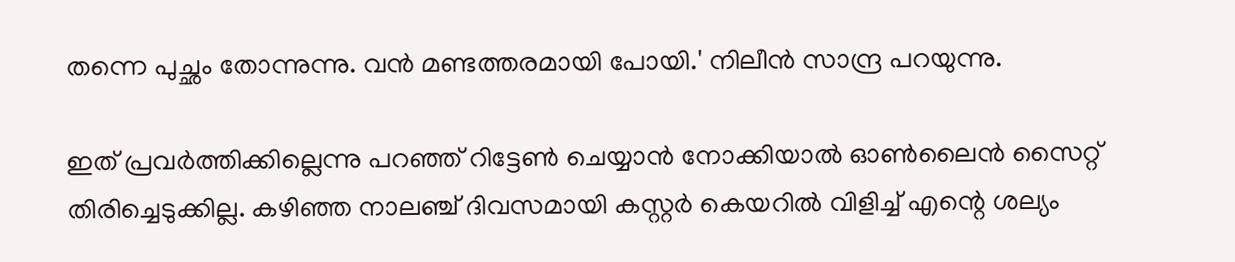തന്നെ പുച്ഛം തോന്നുന്നു. വന്‍ മണ്ടത്തരമായി പോയി.' നിലീന്‍ സാന്ദ്ര പറയുന്നു.

ഇത് പ്രവര്‍ത്തിക്കില്ലെന്നു പറഞ്ഞ് റിട്ടേണ്‍ ചെയ്യാന്‍ നോക്കിയാല്‍ ഓണ്‍ലൈന്‍ സൈറ്റ് തിരിച്ചെടുക്കില്ല. കഴിഞ്ഞ നാലഞ്ച് ദിവസമായി കസ്റ്റര്‍ കെയറില്‍ വിളിച്ച് എന്റെ ശല്യം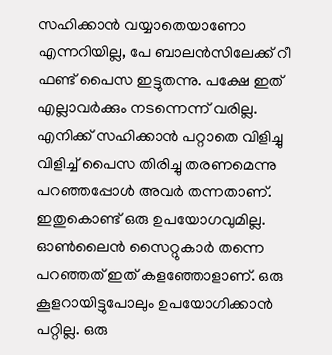സഹിക്കാന്‍ വയ്യാതെയാണോ എന്നറിയില്ല, പേ ബാലന്‍സിലേക്ക് റീ ഫണ്ട് പൈസ ഇട്ടുതന്നു. പക്ഷേ ഇത് എല്ലാവര്‍ക്കും നടന്നെന്ന് വരില്ല. എനിക്ക് സഹിക്കാന്‍ പറ്റാതെ വിളിച്ചു വിളിച്ച് പൈസ തിരിച്ചു തരണമെന്നു പറഞ്ഞപ്പോള്‍ അവര്‍ തന്നതാണ്. ഇതുകൊണ്ട് ഒരു ഉപയോഗവുമില്ല. ഓണ്‍ലൈന്‍ സൈറ്റുകാര്‍ തന്നെ പറഞ്ഞത് ഇത് കളഞ്ഞോളാണ്. ഒരു കൂളറായിട്ടുപോലും ഉപയോഗിക്കാന്‍ പറ്റില്ല. ഒരു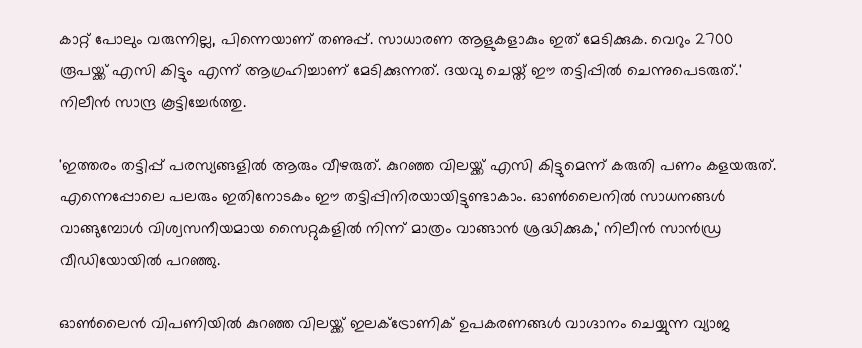കാറ്റ് പോലും വരുന്നില്ല, പിന്നെയാണ് തണുപ്പ്. സാധാരണ ആളുകളാകും ഇത് മേടിക്കുക. വെറും 2700 രൂപയ്ക്ക് എസി കിട്ടും എന്ന് ആഗ്രഹിച്ചാണ് മേടിക്കുന്നത്. ദയവു ചെയ്ത് ഈ തട്ടിപ്പില്‍ ചെന്നുപെടരുത്.' നിലീന്‍ സാന്ദ്ര കൂട്ടിച്ചേര്‍ത്തു.

'ഇത്തരം തട്ടിപ്പ് പരസ്യങ്ങളില്‍ ആരും വീഴരുത്. കുറഞ്ഞ വിലയ്ക്ക് എസി കിട്ടുമെന്ന് കരുതി പണം കളയരുത്. എന്നെപ്പോലെ പലരും ഇതിനോടകം ഈ തട്ടിപ്പിനിരയായിട്ടുണ്ടാകാം. ഓണ്‍ലൈനില്‍ സാധനങ്ങള്‍ വാങ്ങുമ്പോള്‍ വിശ്വസനീയമായ സൈറ്റുകളില്‍ നിന്ന് മാത്രം വാങ്ങാന്‍ ശ്രദ്ധിക്കുക,' നിലീന്‍ സാന്‍ഡ്ര വീഡിയോയില്‍ പറഞ്ഞു.

ഓണ്‍ലൈന്‍ വിപണിയില്‍ കുറഞ്ഞ വിലയ്ക്ക് ഇലക്ട്രോണിക് ഉപകരണങ്ങള്‍ വാഗ്ദാനം ചെയ്യുന്ന വ്യാജ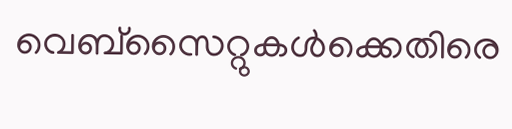വെബ്‌സൈറ്റുകള്‍ക്കെതിരെ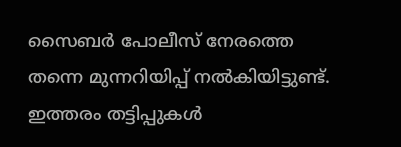സൈബര്‍ പോലീസ് നേരത്തെ തന്നെ മുന്നറിയിപ്പ് നല്‍കിയിട്ടുണ്ട്. ഇത്തരം തട്ടിപ്പുകള്‍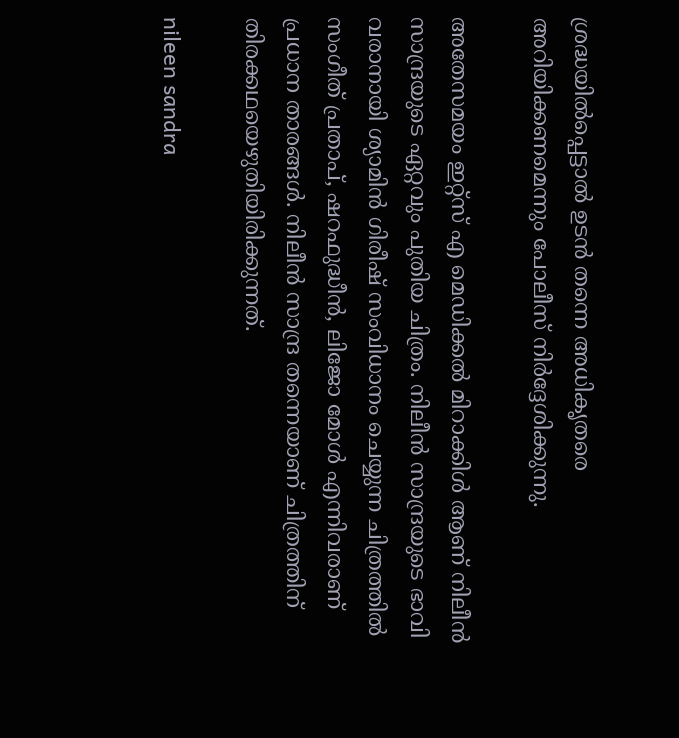ശ്രദ്ധയില്‍പ്പെട്ടാല്‍ ഉടന്‍ തന്നെ അധികൃതരെ അറിയിക്കണമെന്നും പോലീസ് നിര്‍ദ്ദേശിക്കുന്നു.

അതേസമയം ഇറ്റ്‌സ് എ മെഡിക്കല്‍ മിറാക്കിള്‍ ആണ് നിലീന്‍ സാന്ദ്രയുടെ ഏറ്റവും പുതിയ ചിത്രം. നിലീന്‍ സാന്ദ്രയുടെ ഭാവി വരാനായി ശ്യാമിന്‍ ഗിരീഷ് സംവിധാനം ചെയ്യുന്ന ചിത്രത്തില്‍ സംഗീത് പ്രതാപ്, ഷറഫുദ്ധീന്‍, ലിജോ മോള്‍ എന്നിവരാണ് പ്രധാന താരങ്ങള്‍. നിലീന്‍ സാന്ദ്ര തന്നെയാണ് ചിത്രത്തിന് തിരക്കഥയെഴുതിയിരിക്കുന്നത്.

nileen sandra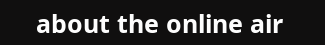about the online air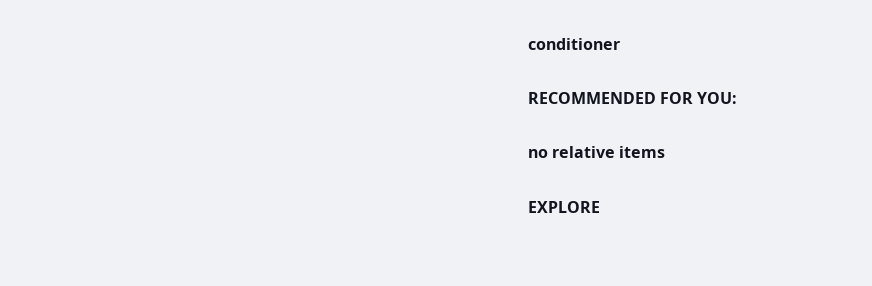conditioner

RECOMMENDED FOR YOU:

no relative items

EXPLORE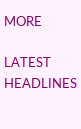MORE

LATEST HEADLINES